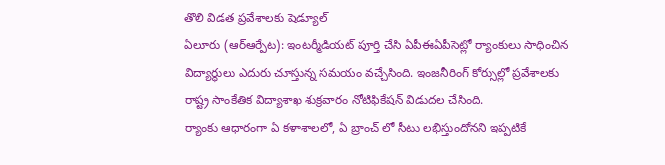తొలి విడత ప్రవేశాలకు షెడ్యూల్
ఏలూరు (ఆర్ఆర్పేట): ఇంటర్మీడియట్ పూర్తి చేసి ఏపీఈఏపీసెట్లో ర్యాంకులు సాధించిన విద్యార్థులు ఎదురు చూస్తున్న సమయం వచ్చేసింది. ఇంజనీరింగ్ కోర్సుల్లో ప్రవేశాలకు రాష్ట్ర సాంకేతిక విద్యాశాఖ శుక్రవారం నోటిఫికేషన్ విడుదల చేసింది.
ర్యాంకు ఆధారంగా ఏ కళాశాలలో, ఏ బ్రాంచ్ లో సీటు లభిస్తుందోనని ఇప్పటికే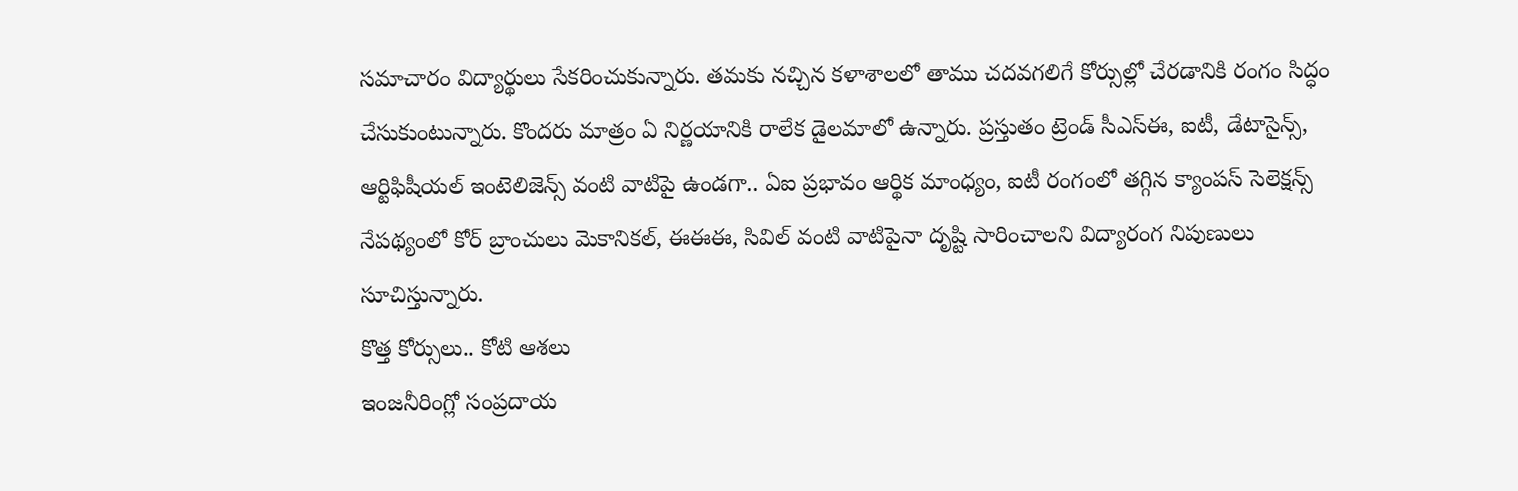సమాచారం విద్యార్థులు సేకరించుకున్నారు. తమకు నచ్చిన కళాశాలలో తాము చదవగలిగే కోర్సుల్లో చేరడానికి రంగం సిద్ధం చేసుకుంటున్నారు. కొందరు మాత్రం ఏ నిర్ణయానికి రాలేక డైలమాలో ఉన్నారు. ప్రస్తుతం ట్రెండ్ సీఎస్ఈ, ఐటీ, డేటాసైన్స్, ఆర్టిఫిషీయల్ ఇంటెలిజెన్స్ వంటి వాటిపై ఉండగా.. ఏఐ ప్రభావం ఆర్థిక మాంధ్యం, ఐటీ రంగంలో తగ్గిన క్యాంపస్ సెలెక్షన్స్ నేపథ్యంలో కోర్ బ్రాంచులు మెకానికల్, ఈఈఈ, సివిల్ వంటి వాటిపైనా దృష్టి సారించాలని విద్యారంగ నిపుణులు సూచిస్తున్నారు.
కొత్త కోర్సులు.. కోటి ఆశలు
ఇంజనీరింగ్లో సంప్రదాయ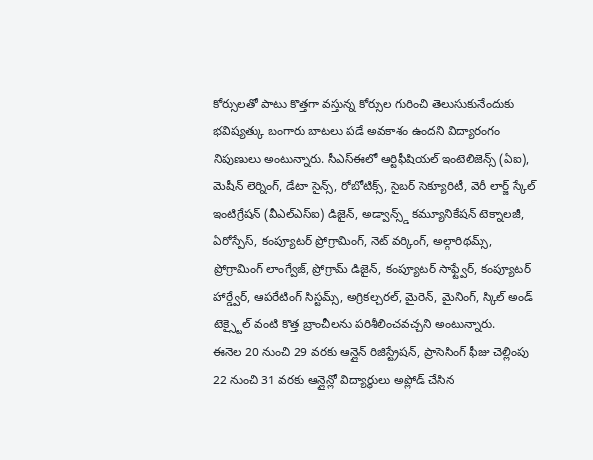కోర్సులతో పాటు కొత్తగా వస్తున్న కోర్సుల గురించి తెలుసుకునేందుకు భవిష్యత్కు బంగారు బాటలు పడే అవకాశం ఉందని విద్యారంగం నిపుణులు అంటున్నారు. సీఎస్ఈలో ఆర్టిఫీషియల్ ఇంటెలిజెన్స్ (ఏఐ), మెషీన్ లెర్నింగ్, డేటా సైన్స్, రోబోటిక్స్, సైబర్ సెక్యూరిటీ, వెరీ లార్జ్ స్కేల్ ఇంటిగ్రేషన్ (వీఎల్ఎస్ఐ) డిజైన్, అడ్వాన్స్డ్ కమ్యూనికేషన్ టెక్నాలజీ, ఏరోస్పేస్, కంప్యూటర్ ప్రోగ్రామింగ్, నెట్ వర్కింగ్, అల్గారిథమ్స్, ప్రోగ్రామింగ్ లాంగ్వేజ్, ప్రోగ్రామ్ డిజైన్, కంప్యూటర్ సాఫ్ట్వేర్, కంప్యూటర్ హార్డ్వేర్, ఆపరేటింగ్ సిస్టమ్స్, అగ్రికల్చరల్, మైరెన్, మైనింగ్, స్కిల్ అండ్ టెక్స్టైల్ వంటి కొత్త బ్రాంచీలను పరిశీలించవచ్చని అంటున్నారు.
ఈనెల 20 నుంచి 29 వరకు ఆన్లైన్ రిజిస్ట్రేషన్, ప్రాసెసింగ్ ఫీజు చెల్లింపు
22 నుంచి 31 వరకు ఆన్లైన్లో విద్యార్థులు అప్లోడ్ చేసిన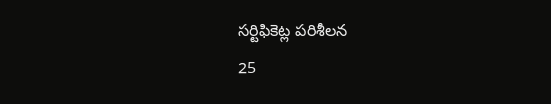సర్టిఫికెట్ల పరిశీలన
25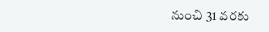నుంచి 31 వరకు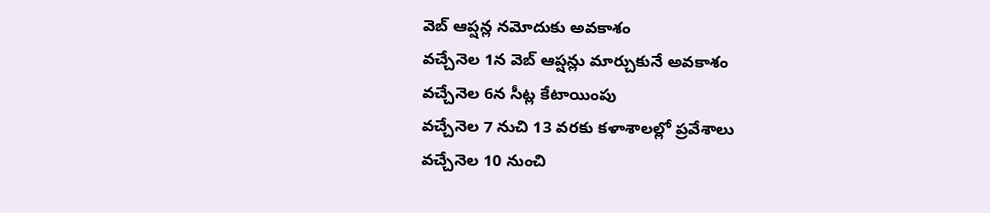వెబ్ ఆప్షన్ల నమోదుకు అవకాశం
వచ్చేనెల 1న వెబ్ ఆప్షన్లు మార్చుకునే అవకాశం
వచ్చేనెల 6న సీట్ల కేటాయింపు
వచ్చేనెల 7 నుచి 13 వరకు కళాశాలల్లో ప్రవేశాలు
వచ్చేనెల 10 నుంచి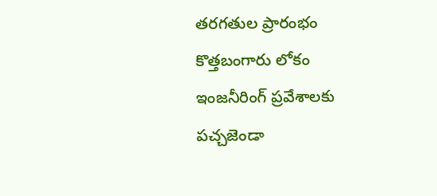తరగతుల ప్రారంభం
కొత్తబంగారు లోకం
ఇంజనీరింగ్ ప్రవేశాలకు పచ్చజెండా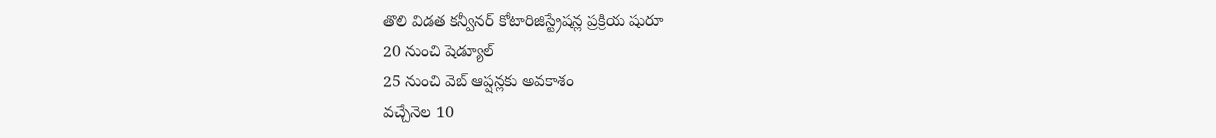తొలి విడత కన్వీనర్ కోటారిజిస్ట్రేషన్ల ప్రక్రియ షురూ
20 నుంచి షెడ్యూల్
25 నుంచి వెబ్ ఆప్షన్లకు అవకాశం
వచ్చేనెల 10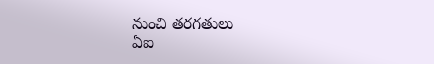నుంచి తరగతులు
ఏఐ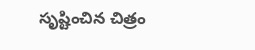సృష్టించిన చిత్రం